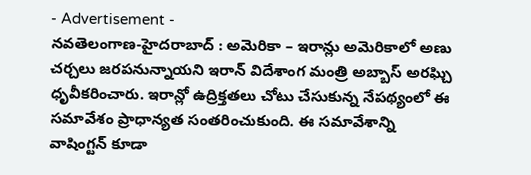- Advertisement -
నవతెలంగాణ-హైదరాబాద్ : అమెరికా – ఇరాన్లు అమెరికాలో అణు చర్చలు జరపనున్నాయని ఇరాన్ విదేశాంగ మంత్రి అబ్బాస్ అరఘ్చి ధృవీకరించారు. ఇరాన్లో ఉద్రిక్తతలు చోటు చేసుకున్న నేపథ్యంలో ఈ సమావేశం ప్రాధాన్యత సంతరించుకుంది. ఈ సమావేశాన్ని వాషింగ్టన్ కూడా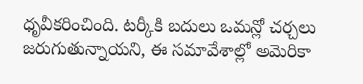ధృవీకరించింది. టర్కీకి బదులు ఒమన్లో చర్చలు జరుగుతున్నాయని, ఈ సమావేశాల్లో అమెరికా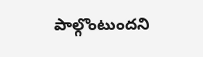పాల్గొంటుందని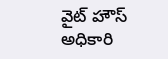వైట్ హౌస్ అధికారి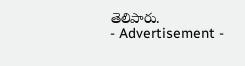తెలిపారు.
- Advertisement -